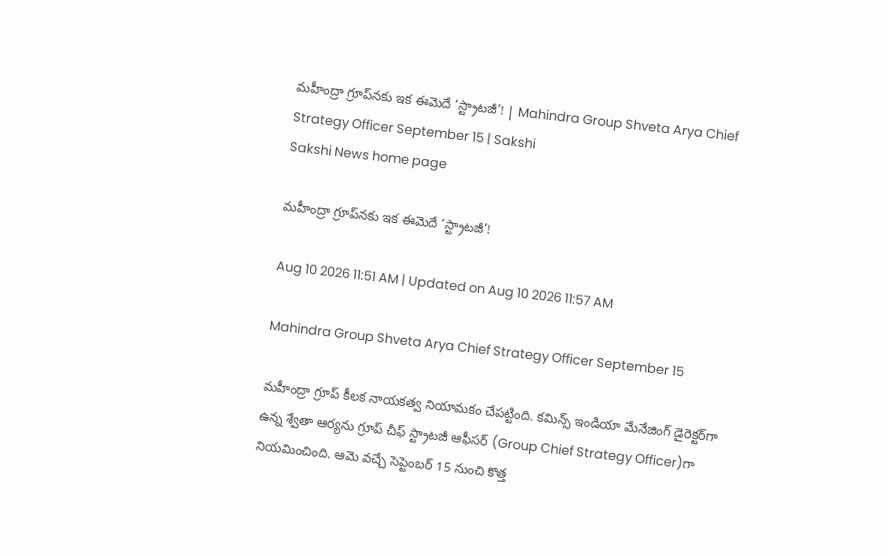మహీంద్రా గ్రూప్‌నకు ఇక ఈమెదే ‘స్ట్రాటజీ’! | Mahindra Group Shveta Arya Chief Strategy Officer September 15 | Sakshi
Sakshi News home page

మహీంద్రా గ్రూప్‌నకు ఇక ఈమెదే ‘స్ట్రాటజీ’!

Aug 10 2026 11:51 AM | Updated on Aug 10 2026 11:57 AM

Mahindra Group Shveta Arya Chief Strategy Officer September 15

మహీంద్రా గ్రూప్ కీలక నాయకత్వ నియామకం చేపట్టింది. కమిన్స్ ఇండియా మేనేజింగ్ డైరెక్టర్‌గా ఉన్న శ్వేతా ఆర్యను గ్రూప్ చీఫ్ స్ట్రాటజీ ఆఫీసర్‌ (Group Chief Strategy Officer)గా నియమించింది. ఆమె వచ్చే సెప్టెంబర్ 15 నుంచి కొత్త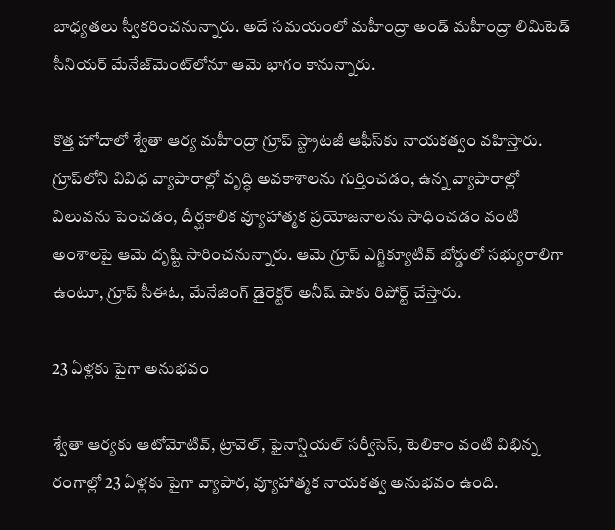బాధ్యతలు స్వీకరించనున్నారు. అదే సమయంలో మహీంద్రా అండ్ మహీంద్రా లిమిటెడ్ సీనియర్ మేనేజ్‌మెంట్‌లోనూ ఆమె భాగం కానున్నారు.

కొత్త హోదాలో శ్వేతా ఆర్య మహీంద్రా గ్రూప్ స్ట్రాటజీ ఆఫీస్‌కు నాయకత్వం వహిస్తారు. గ్రూప్‌లోని వివిధ వ్యాపారాల్లో వృద్ధి అవకాశాలను గుర్తించడం, ఉన్న వ్యాపారాల్లో విలువను పెంచడం, దీర్ఘకాలిక వ్యూహాత్మక ప్రయోజనాలను సాధించడం వంటి అంశాలపై ఆమె దృష్టి సారించనున్నారు. ఆమె గ్రూప్ ఎగ్జిక్యూటివ్ బోర్డులో సభ్యురాలిగా ఉంటూ, గ్రూప్ సీఈఓ, మేనేజింగ్ డైరెక్టర్ అనీష్ షాకు రిపోర్ట్ చేస్తారు.

23 ఏళ్లకు పైగా అనుభవం

శ్వేతా ఆర్యకు ఆటోమోటివ్, ట్రావెల్, ఫైనాన్షియల్ సర్వీసెస్, టెలికాం వంటి విభిన్న రంగాల్లో 23 ఏళ్లకు పైగా వ్యాపార, వ్యూహాత్మక నాయకత్వ అనుభవం ఉంది.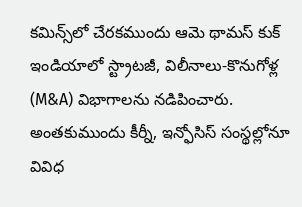కమిన్స్‌లో చేరకముందు ఆమె థామస్ కుక్ ఇండియాలో స్ట్రాటజీ, విలీనాలు-కొనుగోళ్ల (M&A) విభాగాలను నడిపించారు. అంతకుముందు కీర్నీ, ఇన్ఫోసిస్ సంస్థల్లోనూ వివిధ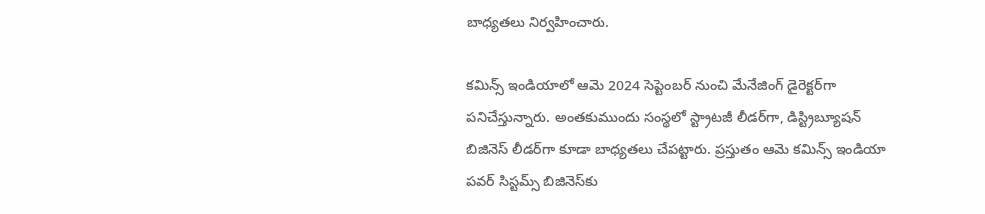బాధ్యతలు నిర్వహించారు.

కమిన్స్ ఇండియాలో ఆమె 2024 సెప్టెంబర్ నుంచి మేనేజింగ్ డైరెక్టర్‌గా పనిచేస్తున్నారు. అంతకుముందు సంస్థలో స్ట్రాటజీ లీడర్‌గా, డిస్ట్రిబ్యూషన్ బిజినెస్ లీడర్‌గా కూడా బాధ్యతలు చేపట్టారు. ప్రస్తుతం ఆమె కమిన్స్ ఇండియా పవర్ సిస్టమ్స్ బిజినెస్‌కు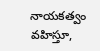నాయకత్వం వహిస్తూ,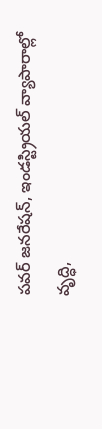పవర్ జనరేషన్, ఇండస్ట్రియల్ వ్యాపారాల్లో వృద్ధి,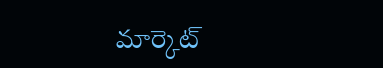మార్కెట్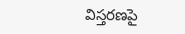విస్తరణపై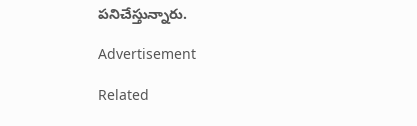పనిచేస్తున్నారు.

Advertisement

Related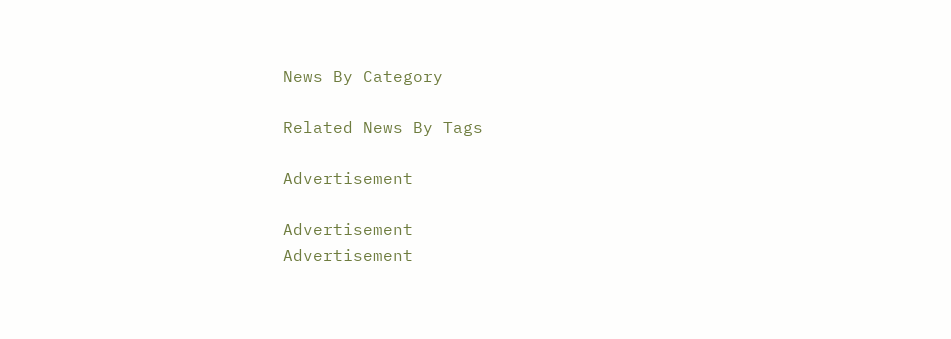News By Category

Related News By Tags

Advertisement

Advertisement
Advertisement